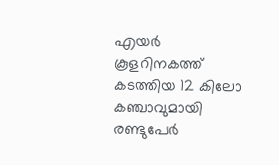എയർ കൂളറിനകത്ത് കടത്തിയ 12 കിലോ കഞ്ചാവുമായി രണ്ടുപേർ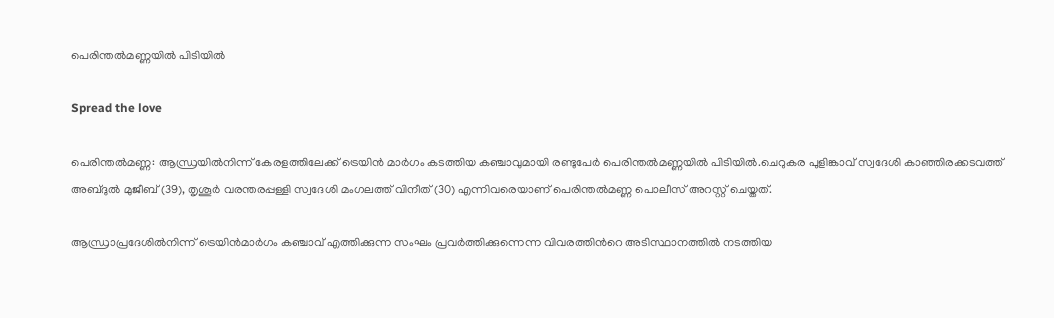പെരിന്തല്‍മണ്ണയില്‍ പിടിയില്‍

Spread the love

പെരിന്തൽമണ്ണ: ആന്ധ്രയില്‍നിന്ന് കേരളത്തിലേക്ക് ട്രെയിൻ മാർഗം കടത്തിയ കഞ്ചാവുമായി രണ്ടുപേര്‍ പെരിന്തല്‍മണ്ണയില്‍ പിടിയില്‍.ചെറുകര പുളിങ്കാവ് സ്വദേശി കാഞ്ഞിരക്കടവത്ത് അബ്ദുൽ മുജീബ് (39), തൃശൂര്‍ വരന്തരപ്പള്ളി സ്വദേശി മംഗലത്ത് വിനീത് (30) എന്നിവരെയാണ് പെരിന്തല്‍മണ്ണ പൊലീസ് അറസ്റ്റ് ചെയ്തത്.

ആന്ധ്രാപ്രദേശില്‍നിന്ന് ട്രെയിന്‍മാര്‍ഗം കഞ്ചാവ് എത്തിക്കുന്ന സംഘം പ്രവര്‍ത്തിക്കുന്നെന്ന വിവരത്തിന്‍റെ അടിസ്ഥാനത്തില്‍ നടത്തിയ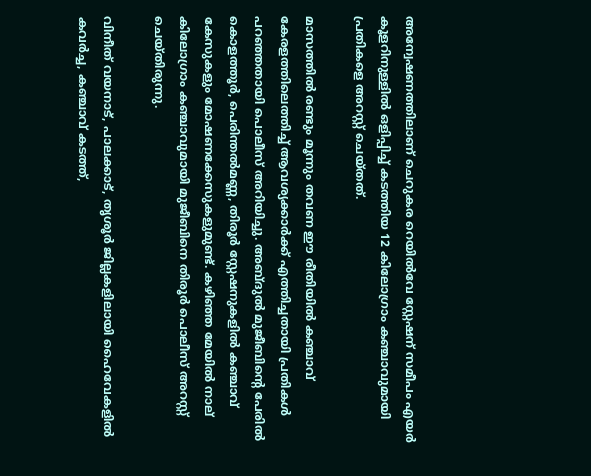അന്വേഷണത്തിലാണ് ചെറുകര റെയില്‍വേ സ്റ്റേഷന് സമീപം എയര്‍ കൂളറിനുള്ളില്‍ ഒളിപ്പിച്ച് കടത്തിയ 12 കിലോഗ്രാം കഞ്ചാവുമായി പ്രതികളെ അറസ്റ്റ് ചെയ്തത്.

മാസത്തില്‍ രണ്ടും മൂന്നും തവണ ഈ രീതിയില്‍ കഞ്ചാവ് കേരളത്തിലെത്തിച്ച് ആവശ്യക്കാര്‍ക്ക് എത്തിച്ചതായി പ്രതികള്‍ പറഞ്ഞതായി പൊലീസ് അറിയിച്ചു. അബ്ദുൽ മുജീബിന്‍റെ പേരില്‍ കൊളത്തൂര്‍, പെരിന്തല്‍മണ്ണ, തിരൂര്‍ സ്റ്റേഷനുകളില്‍ കഞ്ചാവ് കേസുകളും മോഷണക്കേസുകളുമുണ്ട്. കഴിഞ്ഞ മേയിൽ നാല് കിലോഗ്രാം കഞ്ചാവുമായി മുജീബിനെ തിരൂര്‍ പൊലീസ് അറസ്റ്റ് ചെയ്തിരുന്നു.

വിനീത് വയനാട്, പാലക്കാട്, തൃശൂര്‍ ജില്ലകളിലായി ഹൈവേകളിൽ കവർച്ച, കഞ്ചാവ് കടത്ത്,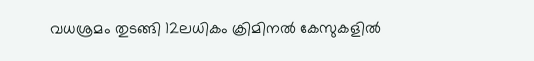വധശ്രമം തുടങ്ങി 12ലധികം ക്രിമിനല്‍ കേസുകളില്‍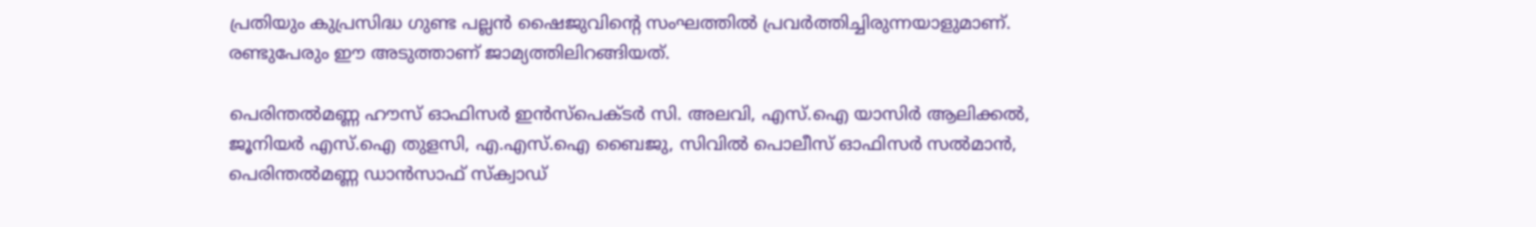പ്രതിയും കുപ്രസിദ്ധ ഗുണ്ട പല്ലന്‍ ഷൈജുവിന്‍റെ സംഘത്തില്‍ പ്രവര്‍ത്തിച്ചിരുന്നയാളുമാണ്. രണ്ടുപേരും ഈ അടുത്താണ് ജാമ്യത്തിലിറങ്ങിയത്.

പെരിന്തൽമണ്ണ ഹൗസ് ഓഫിസർ ഇൻസ്‌പെക്ടർ സി. അലവി, എസ്.ഐ യാസിര്‍ ആലിക്കൽ, ജൂനിയര്‍ എസ്.ഐ തുളസി, എ.എസ്.ഐ ബൈജു, സിവില്‍ പൊലീസ് ഓഫിസര്‍ സല്‍മാന്‍, പെരിന്തല്‍മണ്ണ ഡാന്‍സാഫ് സ്ക്വാഡ്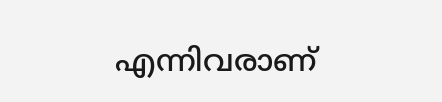എന്നിവരാണ്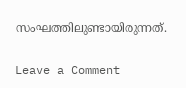സംഘത്തിലുണ്ടായിരുന്നത്.

Leave a Comment